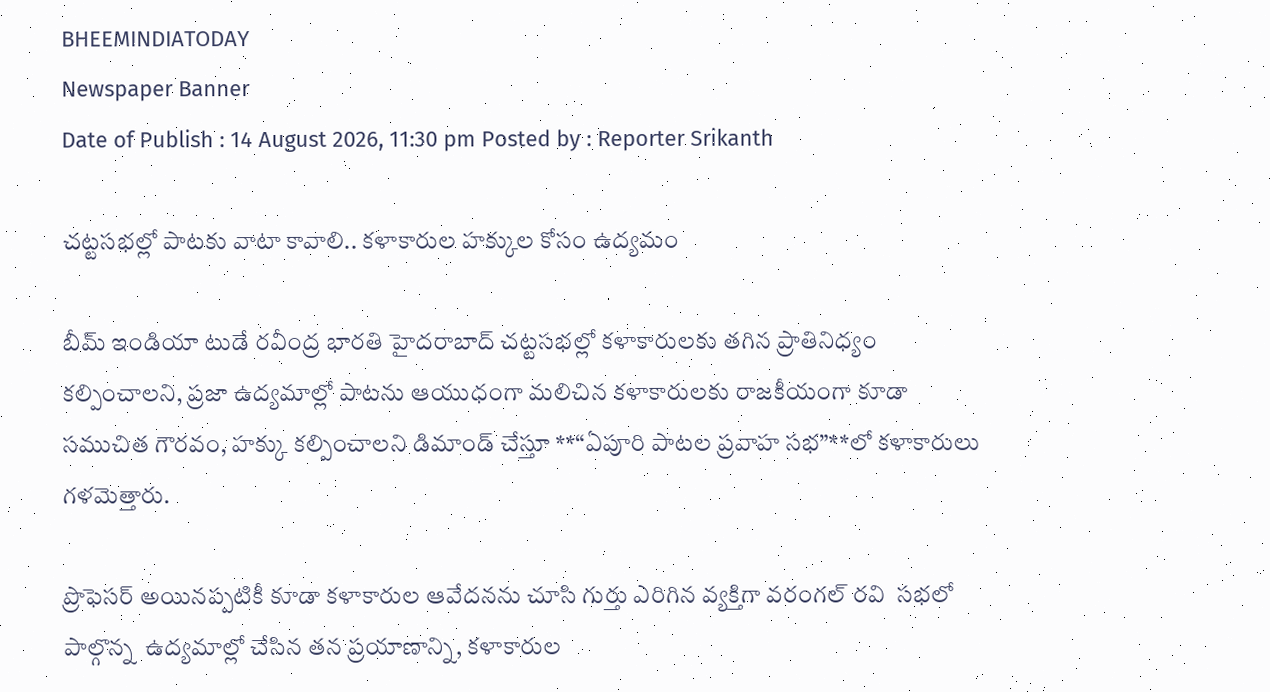BHEEMINDIATODAY
Newspaper Banner
Date of Publish : 14 August 2026, 11:30 pm Posted by : Reporter Srikanth

చట్టసభల్లో పాటకు వాటా కావాలి.. కళాకారుల హక్కుల కోసం ఉద్యమం

బీమ్ ఇండియా టుడే రవీంద్ర భారతి హైదరాబాద్ చట్టసభల్లో కళాకారులకు తగిన ప్రాతినిధ్యం కల్పించాలని, ప్రజా ఉద్యమాల్లో పాటను ఆయుధంగా మలిచిన కళాకారులకు రాజకీయంగా కూడా సముచిత గౌరవం, హక్కు కల్పించాలని డిమాండ్ చేస్తూ **“ఏపూరి పాటల ప్రవాహ సభ”**లో కళాకారులు గళమెత్తారు.

ప్రొఫెసర్ అయినప్పటికీ కూడా కళాకారుల ఆవేదనను చూసి గుర్తు ఎరిగిన వ్యక్తిగా వరంగల్ రవి  సభలో పాల్గొన్న  ఉద్యమాల్లో చేసిన తన ప్రయాణాన్ని, కళాకారుల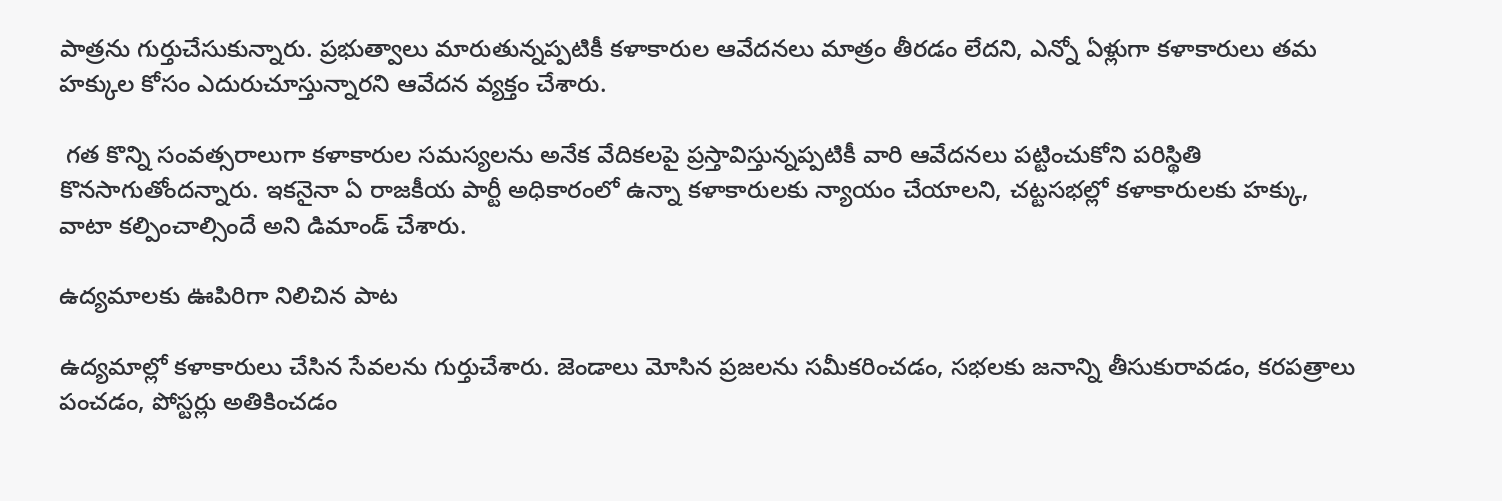పాత్రను గుర్తుచేసుకున్నారు. ప్రభుత్వాలు మారుతున్నప్పటికీ కళాకారుల ఆవేదనలు మాత్రం తీరడం లేదని, ఎన్నో ఏళ్లుగా కళాకారులు తమ హక్కుల కోసం ఎదురుచూస్తున్నారని ఆవేదన వ్యక్తం చేశారు.

 గత కొన్ని సంవత్సరాలుగా కళాకారుల సమస్యలను అనేక వేదికలపై ప్రస్తావిస్తున్నప్పటికీ వారి ఆవేదనలు పట్టించుకోని పరిస్థితి కొనసాగుతోందన్నారు. ఇకనైనా ఏ రాజకీయ పార్టీ అధికారంలో ఉన్నా కళాకారులకు న్యాయం చేయాలని, చట్టసభల్లో కళాకారులకు హక్కు, వాటా కల్పించాల్సిందే అని డిమాండ్ చేశారు.

ఉద్యమాలకు ఊపిరిగా నిలిచిన పాట

ఉద్యమాల్లో కళాకారులు చేసిన సేవలను గుర్తుచేశారు. జెండాలు మోసిన ప్రజలను సమీకరించడం, సభలకు జనాన్ని తీసుకురావడం, కరపత్రాలు పంచడం, పోస్టర్లు అతికించడం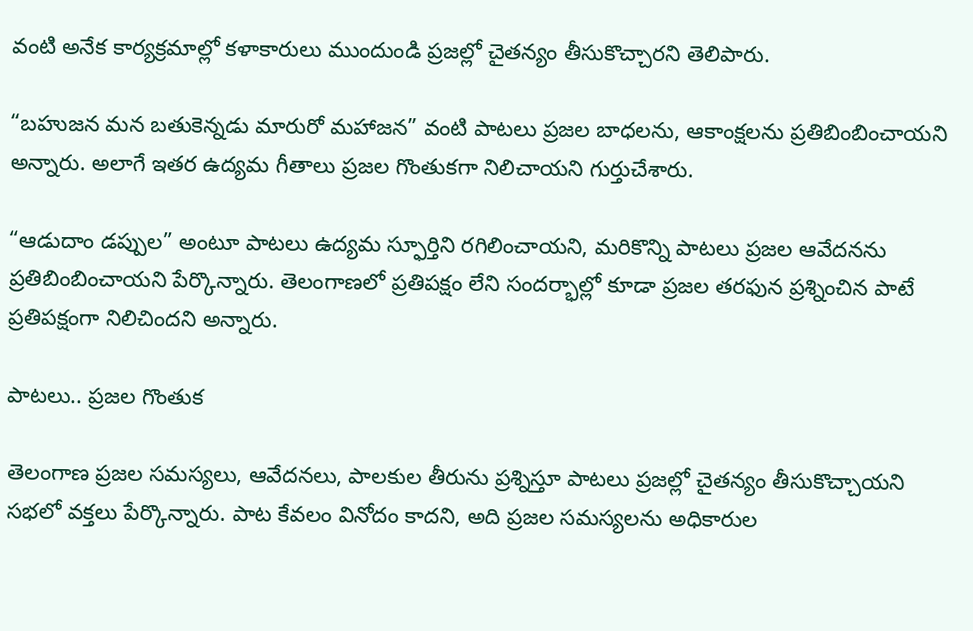వంటి అనేక కార్యక్రమాల్లో కళాకారులు ముందుండి ప్రజల్లో చైతన్యం తీసుకొచ్చారని తెలిపారు.

“బహుజన మన బతుకెన్నడు మారురో మహాజన” వంటి పాటలు ప్రజల బాధలను, ఆకాంక్షలను ప్రతిబింబించాయని అన్నారు. అలాగే ఇతర ఉద్యమ గీతాలు ప్రజల గొంతుకగా నిలిచాయని గుర్తుచేశారు.

“ఆడుదాం డప్పుల” అంటూ పాటలు ఉద్యమ స్ఫూర్తిని రగిలించాయని, మరికొన్ని పాటలు ప్రజల ఆవేదనను ప్రతిబింబించాయని పేర్కొన్నారు. తెలంగాణలో ప్రతిపక్షం లేని సందర్భాల్లో కూడా ప్రజల తరఫున ప్రశ్నించిన పాటే ప్రతిపక్షంగా నిలిచిందని అన్నారు.

పాటలు.. ప్రజల గొంతుక

తెలంగాణ ప్రజల సమస్యలు, ఆవేదనలు, పాలకుల తీరును ప్రశ్నిస్తూ పాటలు ప్రజల్లో చైతన్యం తీసుకొచ్చాయని సభలో వక్తలు పేర్కొన్నారు. పాట కేవలం వినోదం కాదని, అది ప్రజల సమస్యలను అధికారుల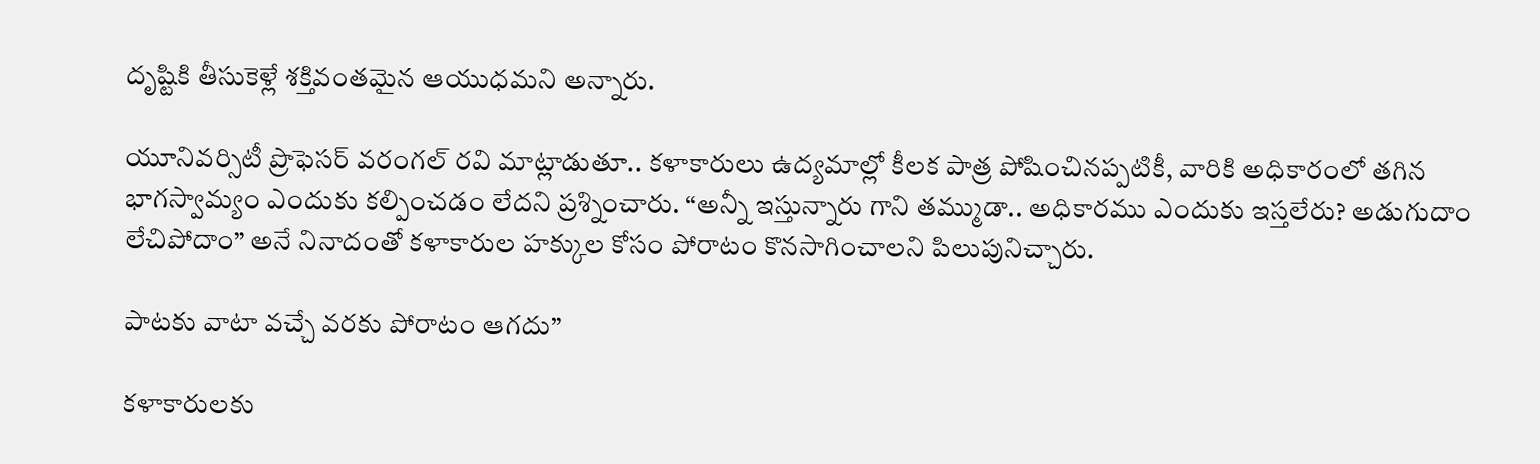దృష్టికి తీసుకెళ్లే శక్తివంతమైన ఆయుధమని అన్నారు.

యూనివర్సిటీ ప్రొఫెసర్ వరంగల్ రవి మాట్లాడుతూ.. కళాకారులు ఉద్యమాల్లో కీలక పాత్ర పోషించినప్పటికీ, వారికి అధికారంలో తగిన భాగస్వామ్యం ఎందుకు కల్పించడం లేదని ప్రశ్నించారు. “అన్నీ ఇస్తున్నారు గాని తమ్ముడా.. అధికారము ఎందుకు ఇస్తలేరు? అడుగుదాం లేచిపోదాం” అనే నినాదంతో కళాకారుల హక్కుల కోసం పోరాటం కొనసాగించాలని పిలుపునిచ్చారు.

పాటకు వాటా వచ్చే వరకు పోరాటం ఆగదు”

కళాకారులకు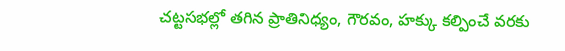చట్టసభల్లో తగిన ప్రాతినిధ్యం, గౌరవం, హక్కు కల్పించే వరకు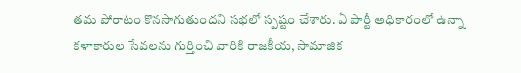తమ పోరాటం కొనసాగుతుందని సభలో స్పష్టం చేశారు. ఏ పార్టీ అధికారంలో ఉన్నా కళాకారుల సేవలను గుర్తించి వారికి రాజకీయ, సామాజిక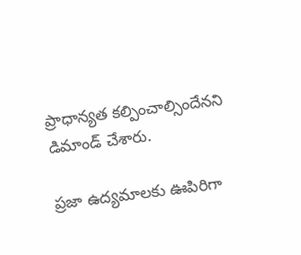ప్రాధాన్యత కల్పించాల్సిందేనని డిమాండ్ చేశారు.

ప్రజా ఉద్యమాలకు ఊపిరిగా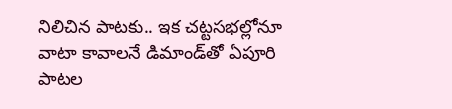నిలిచిన పాటకు.. ఇక చట్టసభల్లోనూ వాటా కావాలనే డిమాండ్‌తో ఏపూరి పాటల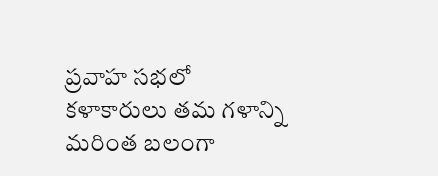ప్రవాహ సభలో కళాకారులు తమ గళాన్ని మరింత బలంగా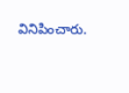వినిపించారు.